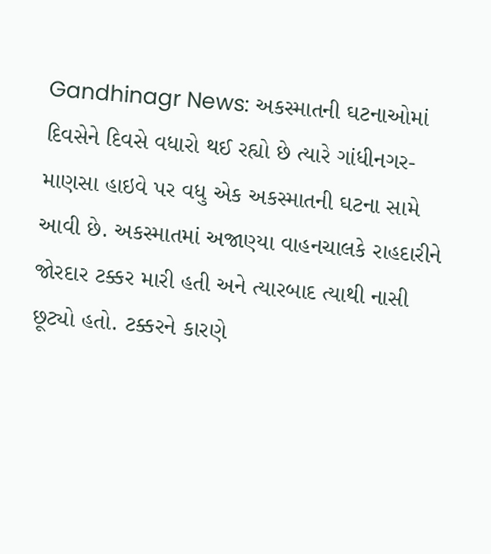Gandhinagr News: અકસ્માતની ઘટનાઓમાં દિવસેને દિવસે વધારો થઈ રહ્યો છે ત્યારે ગાંધીનગર-માણસા હાઇવે પર વધુ એક અકસ્માતની ઘટના સામે આવી છે. અકસ્માતમાં અજાણ્યા વાહનચાલકે રાહદારીને જોરદાર ટક્કર મારી હતી અને ત્યારબાદ ત્યાથી નાસી છૂટ્યો હતો. ટક્કરને કારણે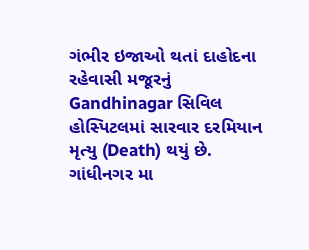ગંભીર ઇજાઓ થતાં દાહોદના રહેવાસી મજૂરનું Gandhinagar સિવિલ હોસ્પિટલમાં સારવાર દરમિયાન મૃત્યુ (Death) થયું છે.
ગાંધીનગર મા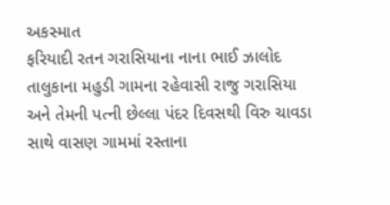અકસ્માત
ફરિયાદી રતન ગરાસિયાના નાના ભાઈ ઝાલોદ તાલુકાના મહુડી ગામના રહેવાસી રાજુ ગરાસિયા અને તેમની પત્ની છેલ્લા પંદર દિવસથી વિરુ ચાવડા સાથે વાસણ ગામમાં રસ્તાના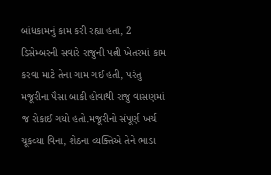બાંધકામનું કામ કરી રહ્યા હતા, 2 ડિસેમ્બરની સવારે રાજુની પત્ની ખેતરમાં કામ કરવા માટે તેના ગામ ગઈ હતી, પરંતુ મજૂરીના પૈસા બાકી હોવાથી રાજુ વાસણમાં જ રોકાઈ ગયો હતો.મજૂરીનો સંપૂર્ણ ખર્ચ ચૂકવ્યા વિના, શેઠના વ્યક્તિએ તેને ભાડા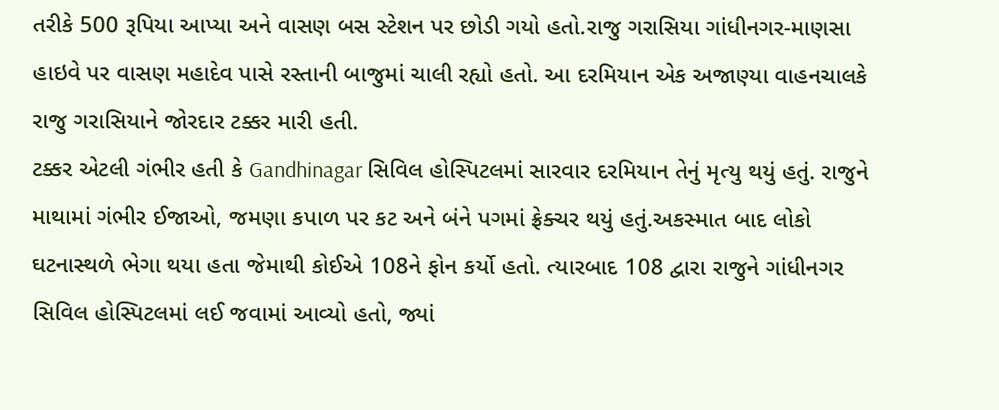તરીકે 500 રૂપિયા આપ્યા અને વાસણ બસ સ્ટેશન પર છોડી ગયો હતો.રાજુ ગરાસિયા ગાંધીનગર-માણસા હાઇવે પર વાસણ મહાદેવ પાસે રસ્તાની બાજુમાં ચાલી રહ્યો હતો. આ દરમિયાન એક અજાણ્યા વાહનચાલકે રાજુ ગરાસિયાને જોરદાર ટક્કર મારી હતી.
ટક્કર એટલી ગંભીર હતી કે Gandhinagar સિવિલ હોસ્પિટલમાં સારવાર દરમિયાન તેનું મૃત્યુ થયું હતું. રાજુને માથામાં ગંભીર ઈજાઓ, જમણા કપાળ પર કટ અને બંને પગમાં ફ્રેક્ચર થયું હતું.અકસ્માત બાદ લોકો ઘટનાસ્થળે ભેગા થયા હતા જેમાથી કોઈએ 108ને ફોન કર્યો હતો. ત્યારબાદ 108 દ્વારા રાજુને ગાંધીનગર સિવિલ હોસ્પિટલમાં લઈ જવામાં આવ્યો હતો, જ્યાં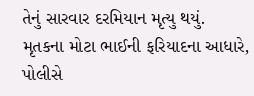તેનું સારવાર દરમિયાન મૃત્યુ થયું.
મૃતકના મોટા ભાઈની ફરિયાદના આધારે, પોલીસે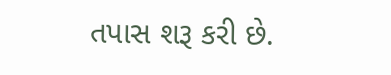તપાસ શરૂ કરી છે.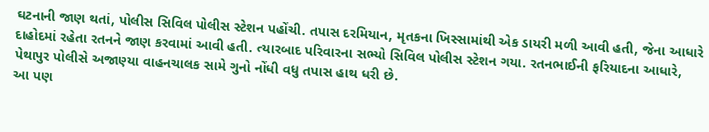ઘટનાની જાણ થતાં, પોલીસ સિવિલ પોલીસ સ્ટેશન પહોંચી. તપાસ દરમિયાન, મૃતકના ખિસ્સામાંથી એક ડાયરી મળી આવી હતી, જેના આધારે દાહોદમાં રહેતા રતનને જાણ કરવામાં આવી હતી. ત્યારબાદ પરિવારના સભ્યો સિવિલ પોલીસ સ્ટેશન ગયા. રતનભાઈની ફરિયાદના આધારે, પેથાપુર પોલીસે અજાણ્યા વાહનચાલક સામે ગુનો નોંધી વધુ તપાસ હાથ ધરી છે.
આ પણ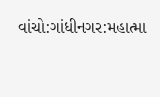વાંચો:ગાંધીનગર:મહાત્મા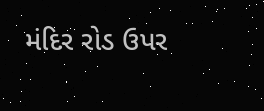મંદિર રોડ ઉપર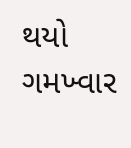થયો ગમખ્વાર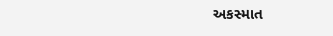અકસ્માત